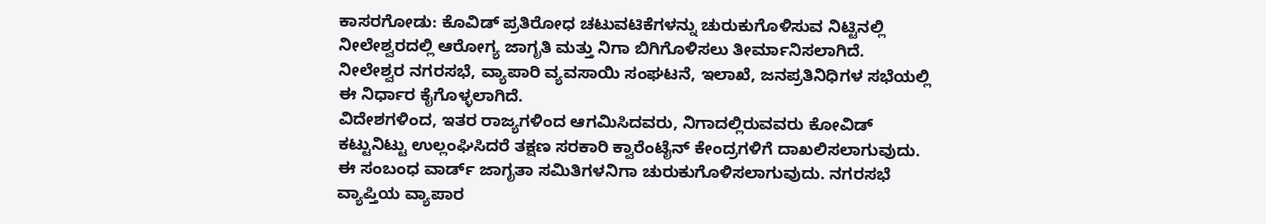ಕಾಸರಗೋಡು: ಕೊವಿಡ್ ಪ್ರತಿರೋಧ ಚಟುವಟಿಕೆಗಳನ್ನು ಚುರುಕುಗೊಳಿಸುವ ನಿಟ್ಟಿನಲ್ಲಿ ನೀಲೇಶ್ವರದಲ್ಲಿ ಆರೋಗ್ಯ ಜಾಗೃತಿ ಮತ್ತು ನಿಗಾ ಬಿಗಿಗೊಳಿಸಲು ತೀರ್ಮಾನಿಸಲಾಗಿದೆ.
ನೀಲೇಶ್ವರ ನಗರಸಭೆ, ವ್ಯಾಪಾರಿ ವ್ಯವಸಾಯಿ ಸಂಘಟನೆ, ಇಲಾಖೆ, ಜನಪ್ರತಿನಿಧಿಗಳ ಸಭೆಯಲ್ಲಿ ಈ ನಿರ್ಧಾರ ಕೈಗೊಳ್ಳಲಾಗಿದೆ.
ವಿದೇಶಗಳಿಂದ, ಇತರ ರಾಜ್ಯಗಳಿಂದ ಆಗಮಿಸಿದವರು, ನಿಗಾದಲ್ಲಿರುವವರು ಕೋವಿಡ್ ಕಟ್ಟುನಿಟ್ಟು ಉಲ್ಲಂಘಿಸಿದರೆ ತಕ್ಷಣ ಸರಕಾರಿ ಕ್ವಾರೆಂಟೈನ್ ಕೇಂದ್ರಗಳಿಗೆ ದಾಖಲಿಸಲಾಗುವುದು. ಈ ಸಂಬಂಧ ವಾರ್ಡ್ ಜಾಗೃತಾ ಸಮಿತಿಗಳನಿಗಾ ಚುರುಕುಗೊಳಿಸಲಾಗುವುದು. ನಗರಸಭೆ ವ್ಯಾಪ್ತಿಯ ವ್ಯಾಪಾರ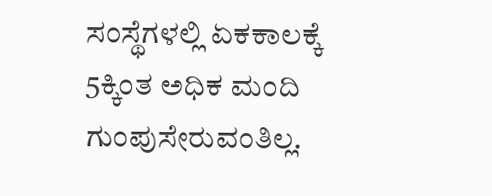ಸಂಸ್ಥೆಗಳಲ್ಲಿ ಏಕಕಾಲಕ್ಕೆ 5ಕ್ಕಿಂತ ಅಧಿಕ ಮಂದಿ ಗುಂಪುಸೇರುವಂತಿಲ್ಲ.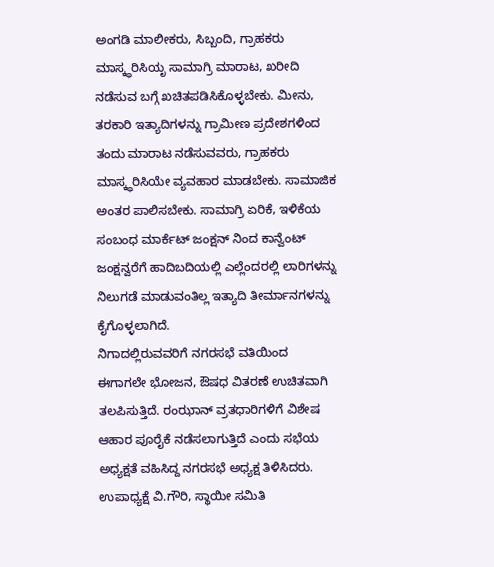ಅಂಗಡಿ ಮಾಲೀಕರು, ಸಿಬ್ಬಂದಿ, ಗ್ರಾಹಕರು ಮಾಸ್ಕ್ಧರಿಸಿಯೃ ಸಾಮಾಗ್ರಿ ಮಾರಾಟ, ಖರೀದಿ ನಡೆಸುವ ಬಗ್ಗೆ ಖಚಿತಪಡಿಸಿಕೊಳ್ಳಬೇಕು. ಮೀನು, ತರಕಾರಿ ಇತ್ಯಾದಿಗಳನ್ನು ಗ್ರಾಮೀಣ ಪ್ರದೇಶಗಳಿಂದ ತಂದು ಮಾರಾಟ ನಡೆಸುವವರು, ಗ್ರಾಹಕರು ಮಾಸ್ಕ್ಧರಿಸಿಯೇ ವ್ಯವಹಾರ ಮಾಡಬೇಕು. ಸಾಮಾಜಿಕ ಅಂತರ ಪಾಲಿಸಬೇಕು. ಸಾಮಾಗ್ರಿ ಏರಿಕೆ, ಇಳಿಕೆಯ ಸಂಬಂಧ ಮಾರ್ಕೆಟ್ ಜಂಕ್ಷನ್ ನಿಂದ ಕಾನ್ವೆಂಟ್ ಜಂಕ್ಷನ್ವರೆಗೆ ಹಾದಿಬದಿಯಲ್ಲಿ ಎಲ್ಲೆಂದರಲ್ಲಿ ಲಾರಿಗಳನ್ನು ನಿಲುಗಡೆ ಮಾಡುವಂತಿಲ್ಲ ಇತ್ಯಾದಿ ತೀರ್ಮಾನಗಳನ್ನು ಕೈಗೊಳ್ಳಲಾಗಿದೆ.
ನಿಗಾದಲ್ಲಿರುವವರಿಗೆ ನಗರಸಭೆ ವತಿಯಿಂದ ಈಗಾಗಲೇ ಭೋಜನ, ಔಷಧ ವಿತರಣೆ ಉಚಿತವಾಗಿ ತಲಪಿಸುತ್ತಿದೆ. ರಂಝಾನ್ ವ್ರತಧಾರಿಗಳಿಗೆ ವಿಶೇಷ ಆಹಾರ ಪೂರೈಕೆ ನಡೆಸಲಾಗುತ್ತಿದೆ ಎಂದು ಸಭೆಯ ಅಧ್ಯಕ್ಷತೆ ವಹಿಸಿದ್ದ ನಗರಸಭೆ ಅಧ್ಯಕ್ಷ ತಿಳಿಸಿದರು.
ಉಪಾಧ್ಯಕ್ಷೆ ವಿ.ಗೌರಿ, ಸ್ಥಾಯೀ ಸಮಿತಿ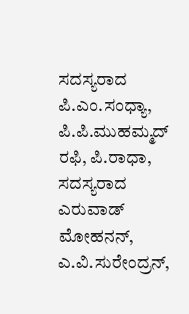ಸದಸ್ಯರಾದ ಪಿ.ಎಂ.ಸಂಧ್ಯಾ, ಪಿ.ಪಿ.ಮುಹಮ್ಮದ್ ರಫಿ, ಪಿ.ರಾಧಾ, ಸದಸ್ಯರಾದ ಎರುವಾಡ್ ಮೋಹನನ್, ಎ.ವಿ.ಸುರೇಂದ್ರನ್,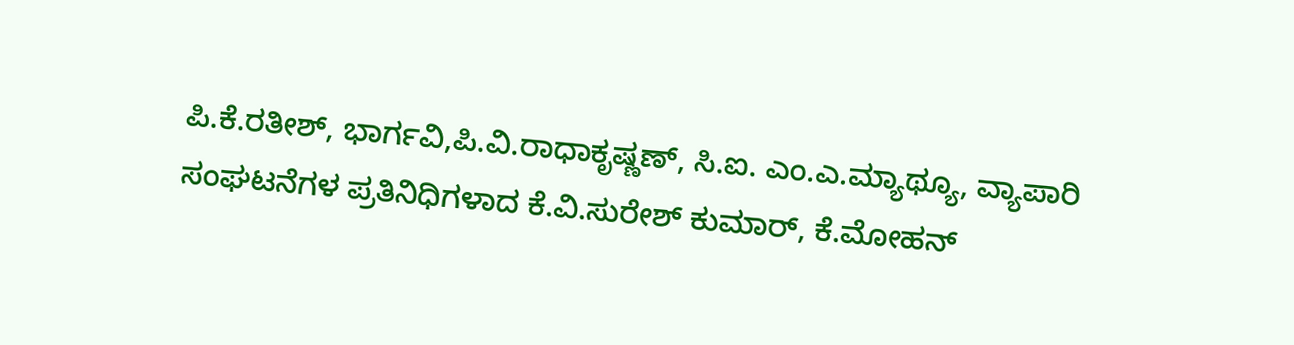ಪಿ.ಕೆ.ರತೀಶ್, ಭಾರ್ಗವಿ,ಪಿ.ವಿ.ರಾಧಾಕೃಷ್ಣಣ್, ಸಿ.ಐ. ಎಂ.ಎ.ಮ್ಯಾಥ್ಯೂ, ವ್ಯಾಪಾರಿ ಸಂಘಟನೆಗಳ ಪ್ರತಿನಿಧಿಗಳಾದ ಕೆ.ವಿ.ಸುರೇಶ್ ಕುಮಾರ್, ಕೆ.ಮೋಹನ್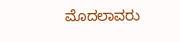ಮೊದಲಾವರು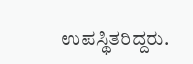ಉಪಸ್ಥಿತರಿದ್ದರು.